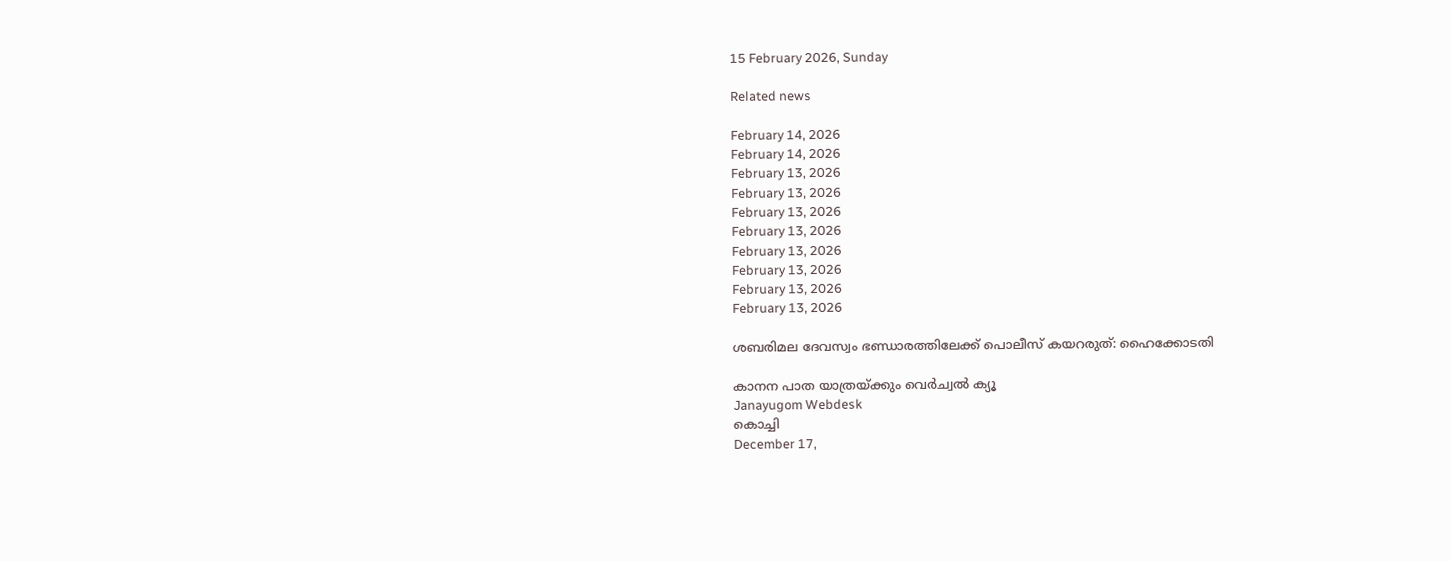15 February 2026, Sunday

Related news

February 14, 2026
February 14, 2026
February 13, 2026
February 13, 2026
February 13, 2026
February 13, 2026
February 13, 2026
February 13, 2026
February 13, 2026
February 13, 2026

ശബരിമല ദേവസ്വം ഭണ്ഡാരത്തിലേക്ക് പൊലീസ് കയറരുത്: ഹൈക്കോടതി

കാനന പാത യാത്രയ്ക്കും വെര്‍ച്വല്‍ ക്യൂ
Janayugom Webdesk
കൊച്ചി
December 17,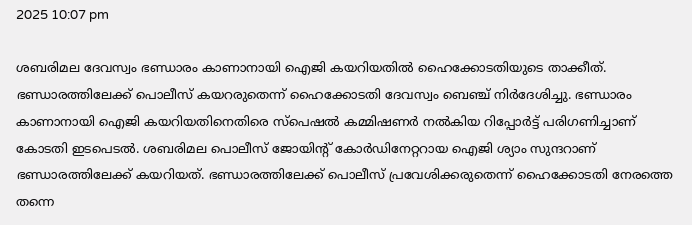2025 10:07 pm

ശബരിമല ദേവസ്വം ഭണ്ഡാരം കാണാനായി ഐജി കയറിയതിൽ ഹൈക്കോടതിയുടെ താക്കീത്. ഭണ്ഡാരത്തിലേക്ക് പൊലീസ് കയറരുതെന്ന് ഹൈക്കോടതി ദേവസ്വം ബെഞ്ച് നിർദേശിച്ചു. ഭണ്ഡാരം കാണാനായി ഐജി കയറിയതിനെതിരെ സ്പെഷൽ കമ്മിഷണർ നൽകിയ റിപ്പോർട്ട് പരിഗണിച്ചാണ് കോടതി ഇടപെടൽ. ശബരിമല പൊലീസ് ജോയിന്റ് കോർഡിനേറ്ററായ ഐജി ശ്യാം സുന്ദറാണ് ഭണ്ഡാരത്തിലേക്ക് കയറിയത്. ഭണ്ഡാരത്തിലേക്ക് പൊലീസ് പ്രവേശിക്കരുതെന്ന് ഹൈക്കോടതി നേരത്തെ തന്നെ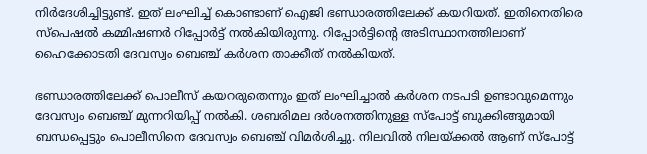നിർദേശിച്ചിട്ടുണ്ട്. ഇത് ലംഘിച്ച് കൊണ്ടാണ് ഐജി ഭണ്ഡാരത്തിലേക്ക് കയറിയത്. ഇതിനെതിരെ സ്പെഷൽ കമ്മിഷണർ റിപ്പോർട്ട് നൽകിയിരുന്നു. റിപ്പോർട്ടിന്റെ അടിസ്ഥാനത്തിലാണ് ഹൈക്കോടതി ദേവസ്വം ബെഞ്ച് കർശന താക്കീത് നൽകിയത്.

ഭണ്ഡാരത്തിലേക്ക് പൊലീസ് കയറരുതെന്നും ഇത് ലംഘിച്ചാൽ കർശന നടപടി ഉണ്ടാവുമെന്നും ദേവസ്വം ബെഞ്ച് മുന്നറിയിപ്പ് നൽകി. ശബരിമല ദർശനത്തിനുള്ള സ്പോട്ട് ബുക്കിങ്ങുമായി ബന്ധപ്പെട്ടും പൊലീസിനെ ദേവസ്വം ബെഞ്ച് വിമർശിച്ചു. നിലവിൽ നിലയ്ക്കൽ ആണ് സ്പോട്ട്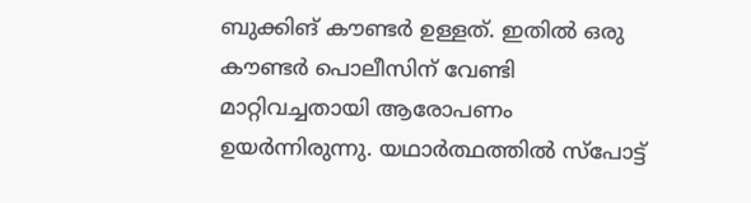ബുക്കിങ് കൗണ്ടർ ഉള്ളത്. ഇതിൽ ഒരു കൗണ്ടർ പൊലീസിന് വേണ്ടി മാറ്റിവച്ചതായി ആരോപണം ഉയർന്നിരുന്നു. യഥാർത്ഥത്തിൽ സ്പോട്ട്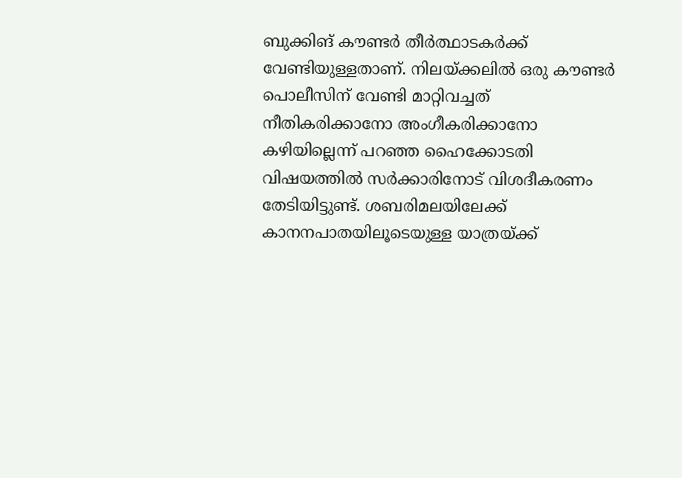ബുക്കിങ് കൗണ്ടർ തീർത്ഥാടകർക്ക് വേണ്ടിയുള്ളതാണ്. നിലയ്ക്കലിൽ ഒരു കൗണ്ടർ പൊലീസിന് വേണ്ടി മാറ്റിവച്ചത് നീതികരിക്കാനോ അംഗീകരിക്കാനോ കഴിയില്ലെന്ന് പറഞ്ഞ ഹൈക്കോടതി വിഷയത്തിൽ സർക്കാരിനോട് വിശദീകരണം തേടിയിട്ടുണ്ട്. ശബരിമലയിലേക്ക് കാനനപാതയിലൂടെയുള്ള യാത്രയ്ക്ക്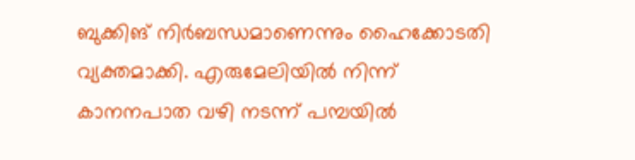ബുക്കിങ് നിർബന്ധമാണെന്നും ഹൈക്കോടതി വ്യക്തമാക്കി. എരുമേലിയിൽ നിന്ന് കാനനപാത വഴി നടന്ന് പമ്പയിൽ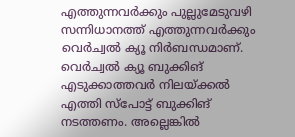എത്തുന്നവർക്കും പുല്ലുമേടുവഴി സന്നിധാനത്ത് എത്തുന്നവർക്കും വെർച്വൽ ക്യൂ നിർബന്ധമാണ്. വെർച്വൽ ക്യൂ ബുക്കിങ് എടുക്കാത്തവർ നിലയ്ക്കൽ എത്തി സ്പോട്ട് ബുക്കിങ് നടത്തണം. അല്ലെങ്കിൽ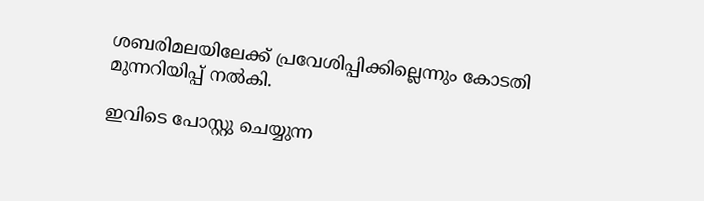ശബരിമലയിലേക്ക് പ്രവേശിപ്പിക്കില്ലെന്നും കോടതി മുന്നറിയിപ്പ് നൽകി.

ഇവിടെ പോസ്റ്റു ചെയ്യുന്ന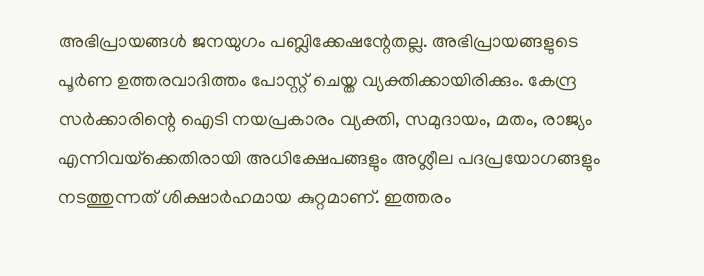അഭിപ്രായങ്ങള്‍ ജനയുഗം പബ്ലിക്കേഷന്റേതല്ല. അഭിപ്രായങ്ങളുടെ പൂര്‍ണ ഉത്തരവാദിത്തം പോസ്റ്റ് ചെയ്ത വ്യക്തിക്കായിരിക്കും. കേന്ദ്ര സര്‍ക്കാരിന്റെ ഐടി നയപ്രകാരം വ്യക്തി, സമുദായം, മതം, രാജ്യം എന്നിവയ്‌ക്കെതിരായി അധിക്ഷേപങ്ങളും അശ്ലീല പദപ്രയോഗങ്ങളും നടത്തുന്നത് ശിക്ഷാര്‍ഹമായ കുറ്റമാണ്. ഇത്തരം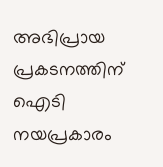അഭിപ്രായ പ്രകടനത്തിന് ഐടി നയപ്രകാരം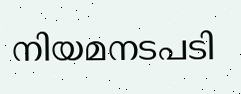നിയമനടപടി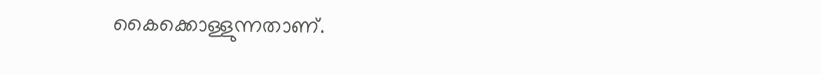കൈക്കൊള്ളുന്നതാണ്.